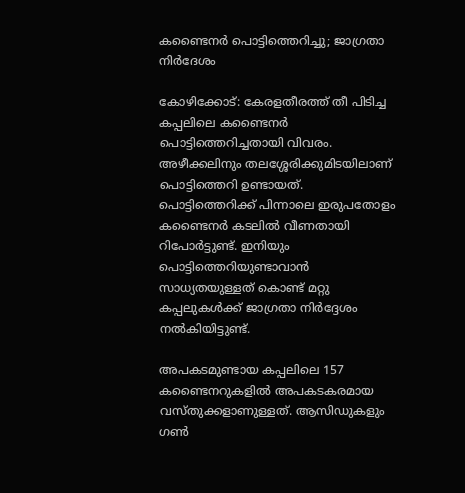കണ്ടൈനർ പൊട്ടിത്തെറിച്ചു; ജാഗ്രതാ നിർദേശം

കോഴിക്കോട്: കേരളതീരത്ത് തീ പിടിച്ച കപ്പലിലെ കണ്ടൈനർ പൊട്ടിത്തെറിച്ചതായി വിവരം. അഴീക്കലിനും തലശ്ശേരിക്കുമിടയിലാണ് പൊട്ടിത്തെറി ഉണ്ടായത്. പൊട്ടിത്തെറിക്ക് പിന്നാലെ ഇരുപതോളം കണ്ടൈനർ കടലിൽ വീണതായി റിപോർട്ടുണ്ട്. ഇനിയും പൊട്ടിത്തെറിയുണ്ടാവാൻ സാധ്യതയുള്ളത് കൊണ്ട് മറ്റു കപ്പലുകൾക്ക് ജാഗ്രതാ നിർദ്ദേശം നൽകിയിട്ടുണ്ട്.

അപകടമുണ്ടായ കപ്പലിലെ 157 കണ്ടൈനറുകളിൽ അപകടകരമായ വസ്‌തുക്കളാണുള്ളത്. ആസിഡുകളും ഗൺ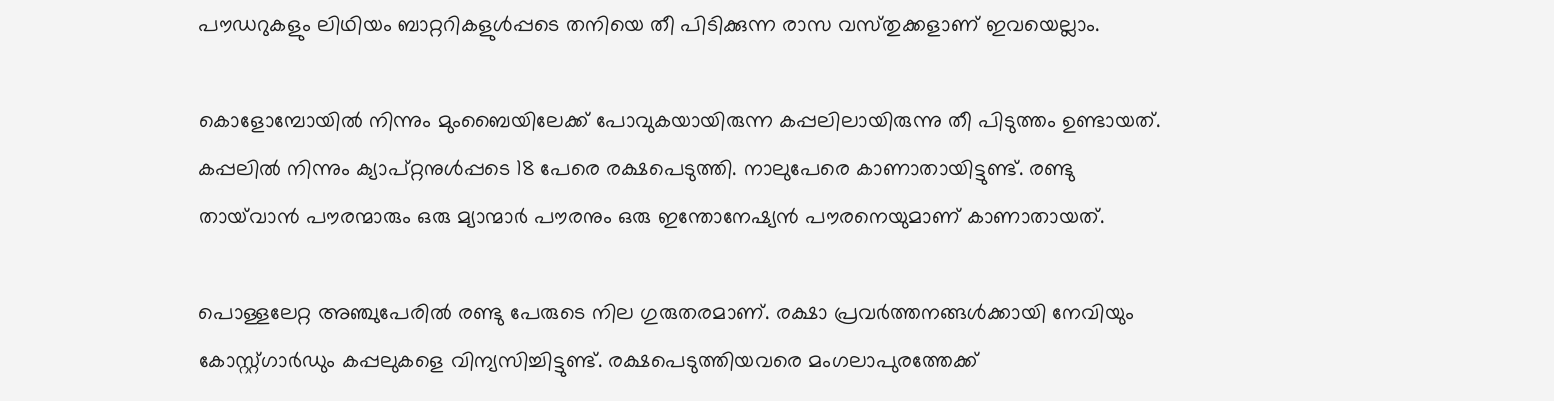പൗഡറുകളും ലിഥിയം ബാറ്ററികളുൾപ്പടെ തനിയെ തീ പിടിക്കുന്ന രാസ വസ്‌തുക്കളാണ് ഇവയെല്ലാം.

കൊളോമ്പോയിൽ നിന്നും മുംബൈയിലേക്ക് പോവുകയായിരുന്ന കപ്പലിലായിരുന്നു തീ പിടുത്തം ഉണ്ടായത്. കപ്പലിൽ നിന്നും ക്യാപ്റ്റനുൾപ്പടെ 18 പേരെ രക്ഷപെടുത്തി. നാലുപേരെ കാണാതായിട്ടുണ്ട്. രണ്ടു തായ്‌വാൻ പൗരന്മാരും ഒരു മ്യാന്മാർ പൗരനും ഒരു ഇന്തോനേഷ്യൻ പൗരനെയുമാണ് കാണാതായത്.

പൊള്ളലേറ്റ അഞ്ചുപേരിൽ രണ്ടു പേരുടെ നില ഗുരുതരമാണ്. രക്ഷാ പ്രവർത്തനങ്ങൾക്കായി നേവിയും കോസ്റ്റ്ഗാർഡും കപ്പലുകളെ വിന്യസിച്ചിട്ടുണ്ട്. രക്ഷപെടുത്തിയവരെ മംഗലാപുരത്തേക്ക്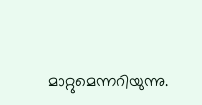മാറ്റുമെന്നറിയുന്നു.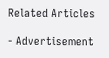Related Articles

- Advertisement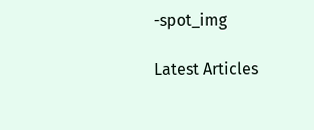-spot_img

Latest Articles